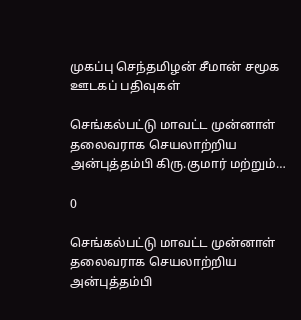முகப்பு செந்தமிழன் சீமான் சமூக ஊடகப் பதிவுகள்

செங்கல்பட்டு மாவட்ட முன்னாள் தலைவராக செயலாற்றிய அன்புத்தம்பி கிரு.குமார் மற்றும்…

0

செங்கல்பட்டு மாவட்ட முன்னாள் தலைவராக செயலாற்றிய அன்புத்தம்பி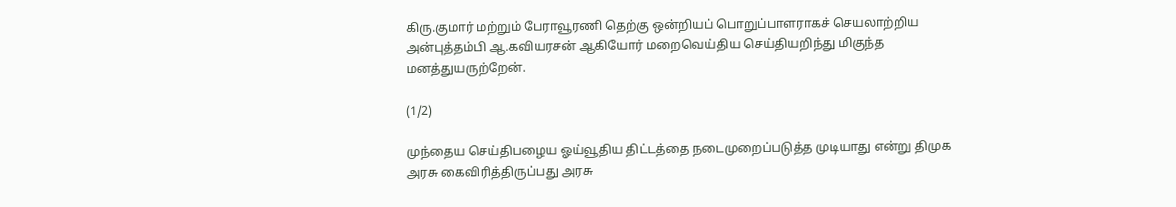கிரு.குமார் மற்றும் பேராவூரணி தெற்கு ஒன்றியப் பொறுப்பாளராகச் செயலாற்றிய அன்புத்தம்பி ஆ.கவியரசன் ஆகியோர் மறைவெய்திய செய்தியறிந்து மிகுந்த மனத்துயருற்றேன்.

(1/2)

முந்தைய செய்திபழைய ஓய்வூதிய திட்டத்தை நடைமுறைப்படுத்த முடியாது என்று திமுக அரசு கைவிரித்திருப்பது அரசு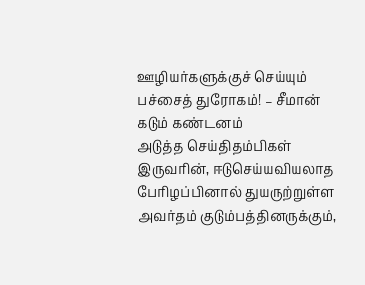ஊழியர்களுக்குச் செய்யும் பச்சைத் துரோகம்! – சீமான் கடும் கண்டனம்
அடுத்த செய்திதம்பிகள் இருவரின், ஈடுசெய்யவியலாத பேரிழப்பினால் துயருற்றுள்ள அவர்தம் குடும்பத்தினருக்கும்,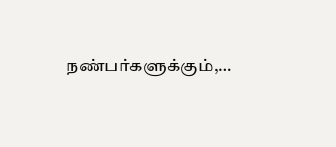நண்பர்களுக்கும்,…